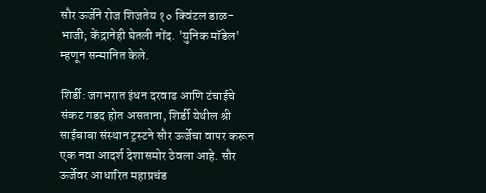सौर ऊर्जेने रोज शिजतेय १० क्विंटल डाळ-भाजी; केंद्रानेही घेतली नोंद. 'युनिक मॉडेल' म्हणून सन्मानित केले.

शिर्डी: जगभरात इंधन दरवाढ आणि टंचाईचे संकट गडद होत असताना, शिर्डी येथील श्री साईबाबा संस्थान ट्रस्टने सौर ऊर्जेचा वापर करून एक नवा आदर्श देशासमोर ठेवला आहे. सौर ऊर्जेवर आधारित महाप्रचंड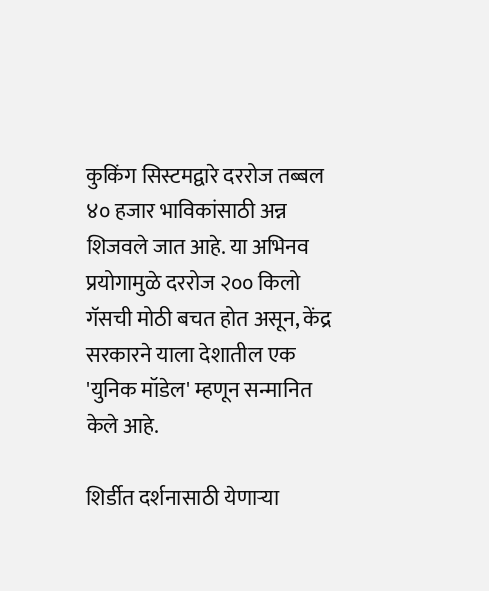कुकिंग सिस्टमद्वारे दररोज तब्बल ४० हजार भाविकांसाठी अन्न शिजवले जात आहे. या अभिनव प्रयोगामुळे दररोज २०० किलो गॅसची मोठी बचत होत असून, केंद्र सरकारने याला देशातील एक 'युनिक मॉडेल' म्हणून सन्मानित केले आहे.

शिर्डीत दर्शनासाठी येणाऱ्या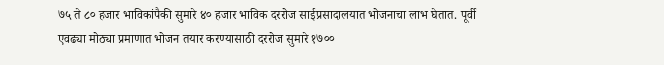७५ ते ८० हजार भाविकांपैकी सुमारे ४० हजार भाविक दररोज साईप्रसादालयात भोजनाचा लाभ घेतात. पूर्वी एवढ्या मोठ्या प्रमाणात भोजन तयार करण्यासाठी दररोज सुमारे १७००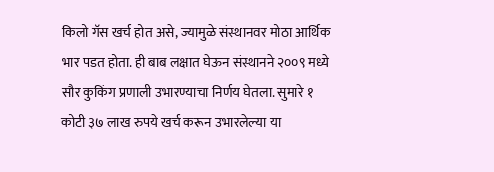किलो गॅस खर्च होत असे, ज्यामुळे संस्थानवर मोठा आर्थिक भार पडत होता. ही बाब लक्षात घेऊन संस्थानने २००९ मध्ये सौर कुकिंग प्रणाली उभारण्याचा निर्णय घेतला. सुमारे १ कोटी ३७ लाख रुपये खर्च करून उभारलेल्या या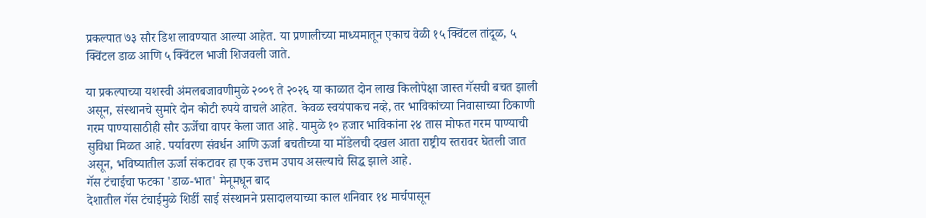प्रकल्पात ७३ सौर डिश लावण्यात आल्या आहेत. या प्रणालीच्या माध्यमातून एकाच वेळी १५ क्विंटल तांदूळ, ५ क्विंटल डाळ आणि ५ क्विंटल भाजी शिजवली जाते.

या प्रकल्पाच्या यशस्वी अंमलबजावणीमुळे २००९ ते २०२६ या काळात दोन लाख किलोपेक्षा जास्त गॅसची बचत झाली असून, संस्थानचे सुमारे दोन कोटी रुपये वाचले आहेत. केवळ स्वयंपाकच नव्हे, तर भाविकांच्या निवासाच्या ठिकाणी गरम पाण्यासाठीही सौर ऊर्जेचा वापर केला जात आहे. यामुळे १० हजार भाविकांना २४ तास मोफत गरम पाण्याची सुविधा मिळत आहे. पर्यावरण संवर्धन आणि ऊर्जा बचतीच्या या मॉडेलची दखल आता राष्ट्रीय स्तरावर घेतली जात असून, भविष्यातील ऊर्जा संकटावर हा एक उत्तम उपाय असल्याचे सिद्ध झाले आहे.
गॅस टंचाईचा फटका 'डाळ-भात' मेनूमधून बाद
देशातील गॅस टंचाईमुळे शिर्डी साई संस्थानने प्रसादालयाच्या काल शनिवार १४ मार्चपासून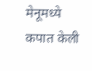मेनूमध्ये कपात केली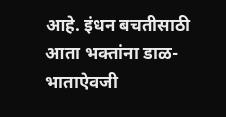आहे. इंधन बचतीसाठी आता भक्तांना डाळ-भाताऐवजी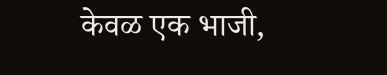केवळ एक भाजी,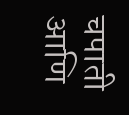चपाती आणि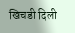खिचडी दिली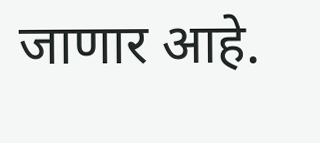जाणार आहे.